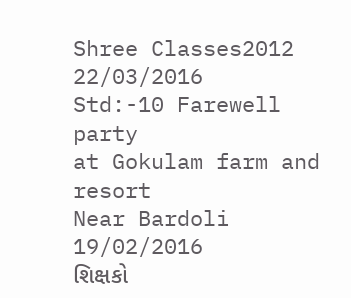Shree Classes2012
22/03/2016
Std:-10 Farewell party
at Gokulam farm and resort
Near Bardoli
19/02/2016
શિક્ષકો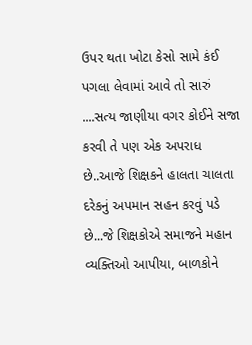ઉપર થતા ખોટા કેસો સામે કંઈ પગલા લેવામાં આવે તો સારું ....સત્ય જાણીયા વગર કોઈને સજા કરવી તે પણ એક અપરાધ છે..આજે શિક્ષકને હાલતા ચાલતા દરેકનું અપમાન સહન કરવું પડે છે...જે શિક્ષકોએ સમાજને મહાન વ્યક્તિઓ આપીયા, બાળકોને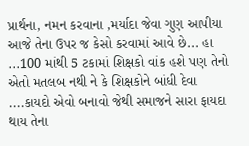પ્રાર્થના, નમન કરવાના ,મર્યાદા જેવા ગુણ આપીયા આજે તેના ઉપર જ કેસો કરવામાં આવે છે... હા ...100 માંથી 5 ટકામાં શિક્ષકો વાંક હશે પણ તેનો એતો મતલબ નથી ને કે શિક્ષકોને બાંધી દેવા ....કાયદો એવો બનાવો જેથી સમાજને સારા ફાયદા થાય તેના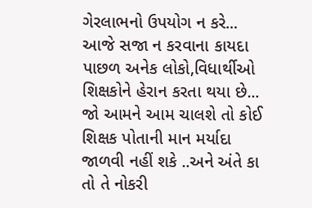ગેરલાભનો ઉપયોગ ન કરે... આજે સજા ન કરવાના કાયદા પાછળ અનેક લોકો,વિધાર્થીઓ શિક્ષકોને હેરાન કરતા થયા છે... જો આમને આમ ચાલશે તો કોઈ શિક્ષક પોતાની માન મર્યાદા જાળવી નહીં શકે ..અને અંતે કા તો તે નોકરી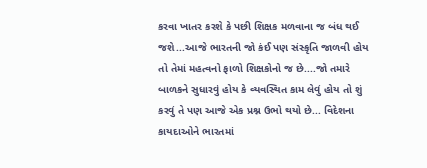કરવા ખાતર કરશે કે પછી શિક્ષક મળવાના જ બંધ થઈ જશે...આજે ભારતની જો કંઈ પણ સંસ્કૃતિ જાળવી હોય તો તેમાં મહત્વનો ફાળો શિક્ષકોનો જ છે....જો તમારે બાળકને સુધારવું હોય કે વ્યવસ્થિત કામ લેવું હોય તો શું કરવું તે પણ આજે એક પ્રશ્ન ઉભો થયો છે... વિદેશના કાયદાઓને ભારતમાં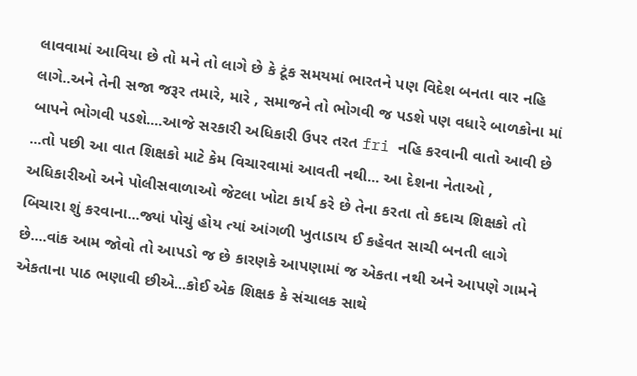લાવવામાં આવિયા છે તો મને તો લાગે છે કે ટૂંક સમયમાં ભારતને પણ વિદેશ બનતા વાર નહિ લાગે..અને તેની સજા જરૂર તમારે, મારે , સમાજને તો ભોગવી જ પડશે પણ વધારે બાળકોના માં બાપને ભોગવી પડશે....આજે સરકારી અધિકારી ઉપર તરત fri નહિ કરવાની વાતો આવી છે ...તો પછી આ વાત શિક્ષકો માટે કેમ વિચારવામાં આવતી નથી... આ દેશના નેતાઓ , અધિકારીઓ અને પોલીસવાળાઓ જેટલા ખોટા કાર્ય કરે છે તેના કરતા તો કદાચ શિક્ષકો તો બિચારા શું કરવાના...જ્યાં પોચું હોય ત્યાં આંગળી ખુતાડાય ઈ કહેવત સાચી બનતી લાગે છે....વાંક આમ જોવો તો આપડો જ છે કારણકે આપણામાં જ એકતા નથી અને આપણે ગામને એકતાના પાઠ ભણાવી છીએ...કોઈ એક શિક્ષક કે સંચાલક સાથે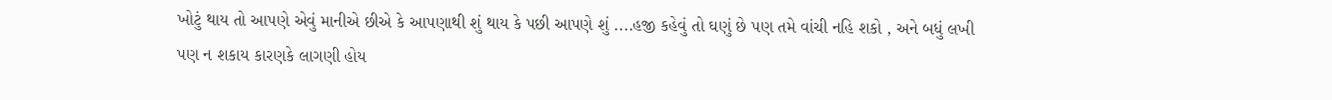ખોટું થાય તો આપણે એવું માનીએ છીએ કે આપણાથી શું થાય કે પછી આપણે શું ....હજી કહેવું તો ઘણું છે પણ તમે વાંચી નહિ શકો , અને બધું લખી પણ ન શકાય કારણકે લાગણી હોય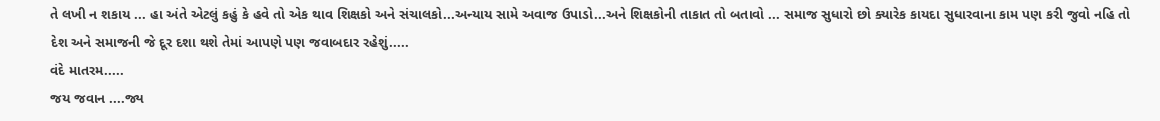તે લખી ન શકાય ... હા અંતે એટલું કહું કે હવે તો એક થાવ શિક્ષકો અને સંચાલકો...અન્યાય સામે અવાજ ઉપાડો...અને શિક્ષકોની તાકાત તો બતાવો ... સમાજ સુધારો છો ક્યારેક કાયદા સુધારવાના કામ પણ કરી જુવો નહિ તો દેશ અને સમાજની જે દૂર દશા થશે તેમાં આપણે પણ જવાબદાર રહેશું.....
વંદે માતરમ.....
જય જવાન ....જ્ય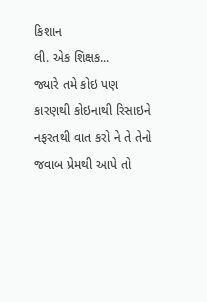કિશાન
લી. એક શિક્ષક...
જ્યારે તમે કોઇ પણ
કારણથી કોઇનાથી રિસાઇને નફરતથી વાત કરો ને તે તેનો જવાબ પ્રેમથી આપે તો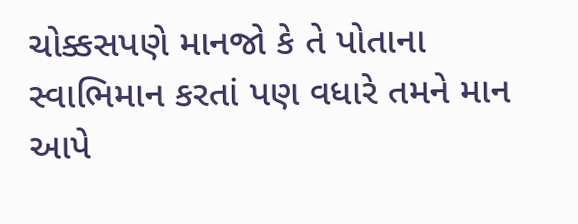ચોક્કસપણે માનજો કે તે પોતાના સ્વાભિમાન કરતાં પણ વધારે તમને માન આપે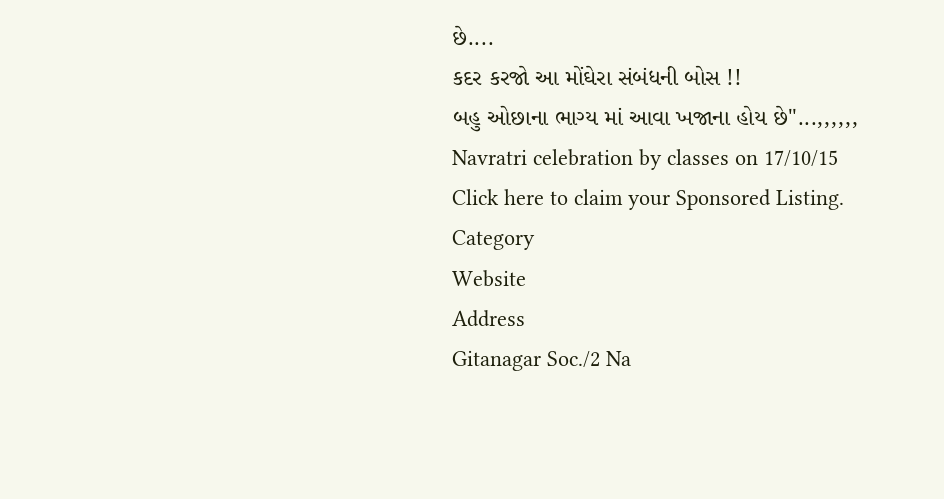છે....
કદર કરજો આ મોંઘેરા સંબંધની બોસ !!
બહુ ઓછાના ભાગ્ય માં આવા ખજાના હોય છે"...,,,,,,
Navratri celebration by classes on 17/10/15
Click here to claim your Sponsored Listing.
Category
Website
Address
Gitanagar Soc./2 Na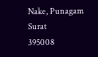Nake, Punagam
Surat
395008